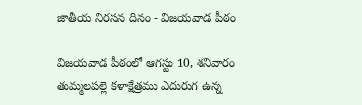జాతీయ నిరసన దినం - విజయవాడ పీఠం

విజయవాడ పీఠంలో ఆగస్టు 10, శనివారం తుమ్మలపల్లె కళాక్షేత్రము ఎదురుగ ఉన్న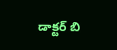డాక్టర్ బి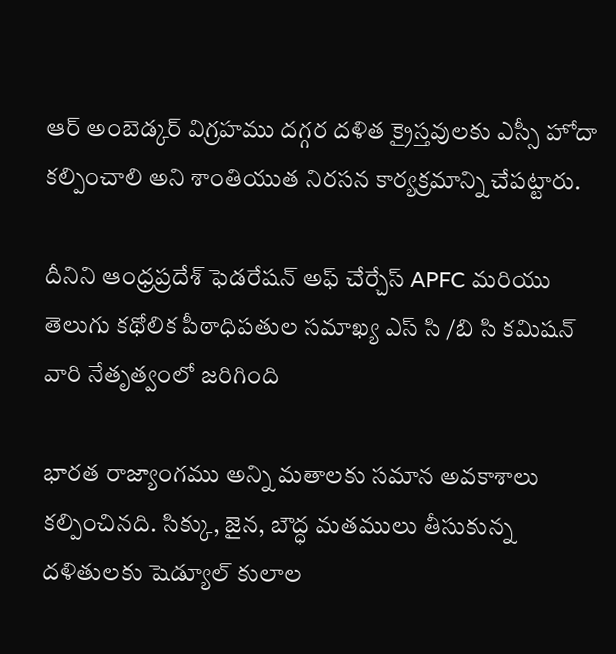ఆర్ అంబెడ్కర్ విగ్రహము దగ్గర దళిత క్రైస్తవులకు ఎస్సీ హోదా కల్పించాలి అని శాంతియుత నిరసన కార్యక్రమాన్ని చేపట్టారు.

దీనిని ఆంధ్రప్రదేశ్ ఫెడరేషన్ అఫ్ చేర్చేస్ APFC మరియు తెలుగు కథోలిక పీఠాధిపతుల సమాఖ్య ఎస్ సి /బి సి కమిషన్ వారి నేతృత్వంలో జరిగింది

భారత రాజ్యాంగము అన్ని మతాలకు సమాన అవకాశాలు కల్పించినది. సిక్కు, జైన, బౌద్ధ మతములు తీసుకున్న దళితులకు షెడ్యూల్ కులాల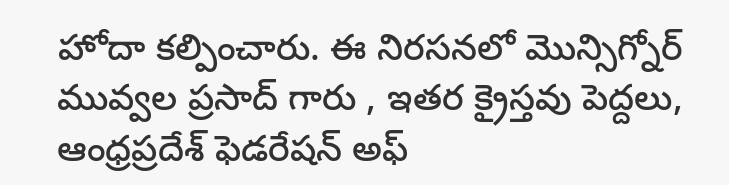హోదా కల్పించారు. ఈ నిరసనలో మొన్సిగ్నోర్ మువ్వల ప్రసాద్ గారు , ఇతర క్రైస్తవు పెద్దలు, ఆంధ్రప్రదేశ్ ఫెడరేషన్ అఫ్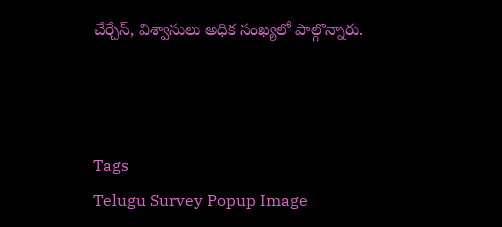చేర్చేస్, విశ్వాసులు అధిక సంఖ్యలో పాల్గొన్నారు.



Tags
Telugu Survey Popup Image